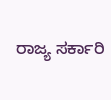ರಾಜ್ಯ ಸರ್ಕಾರಿ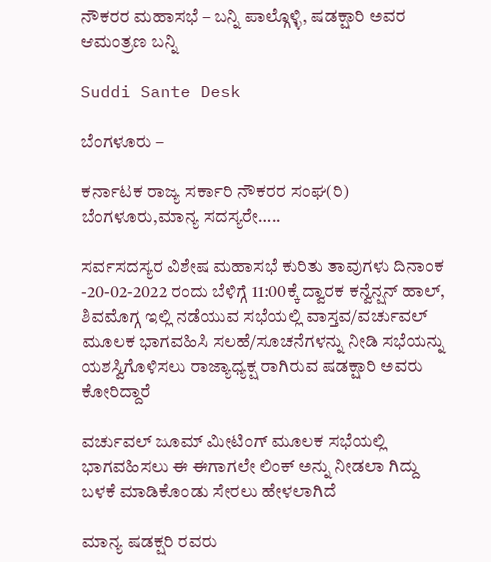ನೌಕರರ ಮಹಾಸಭೆ – ಬನ್ನಿ ಪಾಲ್ಗೊಳ್ಳಿ, ಷಡಕ್ಷಾರಿ ಅವರ ಆಮಂತ್ರಣ ಬನ್ನಿ

Suddi Sante Desk

ಬೆಂಗಳೂರು –

ಕರ್ನಾಟಕ ರಾಜ್ಯ ಸರ್ಕಾರಿ ನೌಕರರ ಸಂಘ(ರಿ) ಬೆಂಗಳೂರು,ಮಾನ್ಯ ಸದಸ್ಯರೇ…..

ಸರ್ವಸದಸ್ಯರ ವಿಶೇಷ ಮಹಾಸಭೆ ಕುರಿತು ತಾವುಗಳು ದಿನಾಂಕ -20-02-2022 ರಂದು ಬೆಳಿಗ್ಗೆ 11:00ಕ್ಕೆ ದ್ವಾರಕ ಕನ್ವೆನ್ಷನ್ ಹಾಲ್, ಶಿವಮೊಗ್ಗ ಇಲ್ಲಿ ನಡೆಯುವ ಸಭೆಯಲ್ಲಿ ವಾಸ್ತವ/ವರ್ಚುವಲ್ ಮೂಲಕ ಭಾಗವಹಿಸಿ ಸಲಹೆ/ಸೂಚನೆಗಳನ್ನು ನೀಡಿ ಸಭೆಯನ್ನು ಯಶಸ್ವಿಗೊಳಿಸಲು ರಾಜ್ಯಾಧ್ಯಕ್ಷ ರಾಗಿರುವ ಷಡಕ್ಷಾರಿ ಅವರು ಕೋರಿದ್ದಾರೆ

ವರ್ಚುವಲ್ ಜೂಮ್ ಮೀಟಿಂಗ್ ಮೂಲಕ ಸಭೆಯಲ್ಲಿ ಭಾಗವಹಿಸಲು ಈ ಈಗಾಗಲೇ ಲಿಂಕ್ ಅನ್ನು ನೀಡಲಾ ಗಿದ್ದು ಬಳಕೆ ಮಾಡಿಕೊಂಡು ಸೇರಲು ಹೇಳಲಾಗಿದೆ

ಮಾನ್ಯ ಷಡಕ್ಷರಿ ರವರು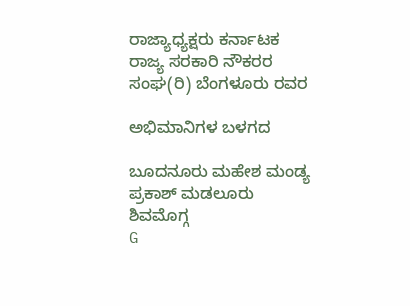ರಾಜ್ಯಾಧ್ಯಕ್ಷರು ಕರ್ನಾಟಕ ರಾಜ್ಯ ಸರಕಾರಿ ನೌಕರರ ಸಂಘ(ರಿ) ಬೆಂಗಳೂರು ರವರ

ಅಭಿಮಾನಿಗಳ ಬಳಗದ

ಬೂದನೂರು ಮಹೇಶ ಮಂಡ್ಯ
ಪ್ರಕಾಶ್ ಮಡಲೂರು ಶಿವಮೊಗ್ಗ
G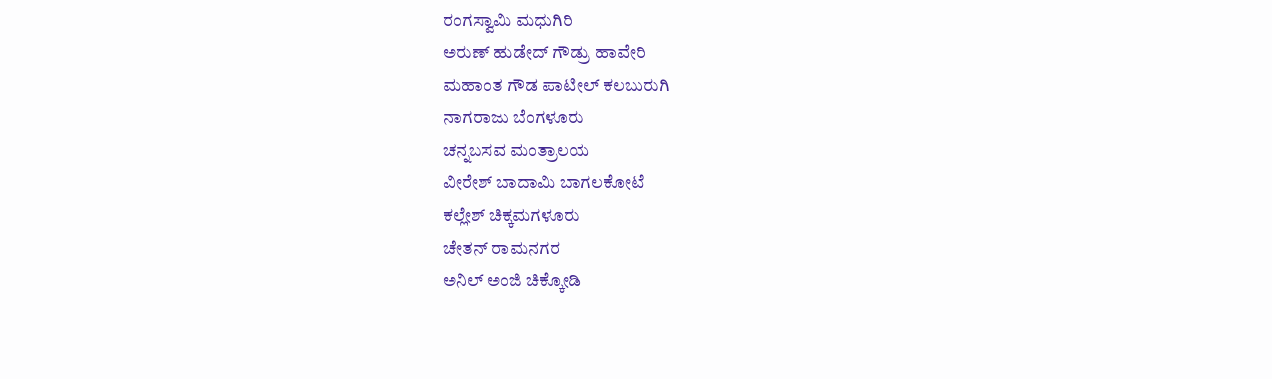ರಂಗಸ್ವಾಮಿ ಮಧುಗಿರಿ
ಅರುಣ್ ಹುಡೇದ್ ಗೌಡ್ರು ಹಾವೇರಿ
ಮಹಾಂತ ಗೌಡ ಪಾಟೀಲ್ ಕಲಬುರುಗಿ
ನಾಗರಾಜು ಬೆಂಗಳೂರು
ಚನ್ನಬಸವ ಮಂತ್ರಾಲಯ
ವೀರೇಶ್ ಬಾದಾಮಿ ಬಾಗಲಕೋಟೆ
ಕಲ್ಲೇಶ್ ಚಿಕ್ಕಮಗಳೂರು
ಚೇತನ್ ರಾಮನಗರ
ಅನಿಲ್ ಅಂಜಿ ಚಿಕ್ಕೋಡಿ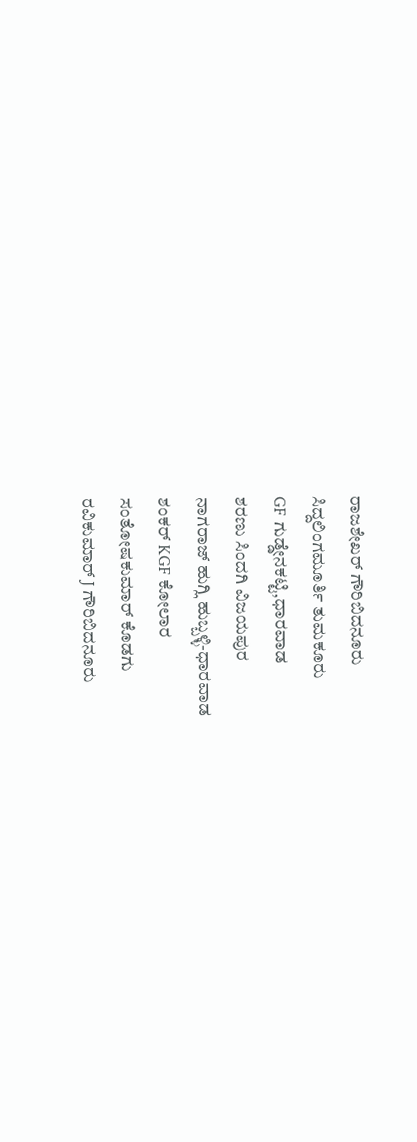ರಾಜಶೇಖರ್ ಗೌರಿಬಿದನೂರು
ಸಿದ್ದಲಿಂಗಮೂರ್ತಿ ತುಮಕೂರು
GF ಗುಡ್ಡೇನಕಟ್ಟಿ,ಧಾರವಾಡ
ಶರಣು ಸಿಂದಗಿ ವಿಜಯಪುರ
ನಾಗರಾಜ್ ಹುಗ್ಲಿ ಹುಬ್ಬಳ್ಳಿ-ಧಾರವಾಡ
ಶಂಕರ್ KGF ಕೋಲಾರ
ಸಂತೋಷಕುಮಾರ್ ಕೊಡಗು
ರವಿಕುಮಾರ್ J ಗೌರಿಬಿದನೂರು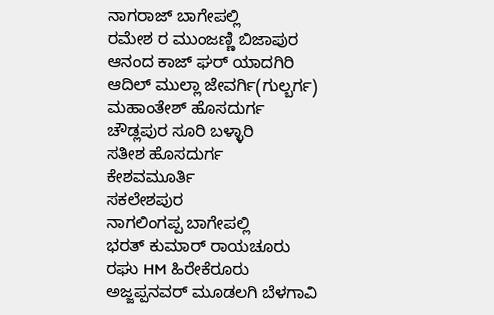ನಾಗರಾಜ್ ಬಾಗೇಪಲ್ಲಿ
ರಮೇಶ ರ ಮುಂಜಣ್ಣಿ ಬಿಜಾಪುರ
ಆನಂದ ಕಾಜ್ ಘರ್ ಯಾದಗಿರಿ
ಆದಿಲ್ ಮುಲ್ಲಾ ಜೇವರ್ಗಿ(ಗುಲ್ಬರ್ಗ)
ಮಹಾಂತೇಶ್ ಹೊಸದುರ್ಗ
ಚೌಡ್ಲಪುರ ಸೂರಿ ಬಳ್ಳಾರಿ
ಸತೀಶ ಹೊಸದುರ್ಗ
ಕೇಶವಮೂರ್ತಿ
ಸಕಲೇಶಪುರ
ನಾಗಲಿಂಗಪ್ಪ ಬಾಗೇಪಲ್ಲಿ
ಭರತ್ ಕುಮಾರ್ ರಾಯಚೂರು
ರಘು HM ಹಿರೇಕೆರೂರು
ಅಜ್ಜಪ್ಪನವರ್ ಮೂಡಲಗಿ ಬೆಳಗಾವಿ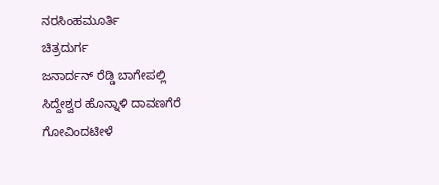ನರಸಿಂಹಮೂರ್ತಿ
ಚಿತ್ರದುರ್ಗ
ಜನಾರ್ದನ್ ರೆಡ್ಡಿ ಬಾಗೇಪಲ್ಲಿ
ಸಿದ್ದೇಶ್ವರ ಹೊನ್ನಾಳಿ ದಾವಣಗೆರೆ
ಗೋವಿಂದಟೀಳೆ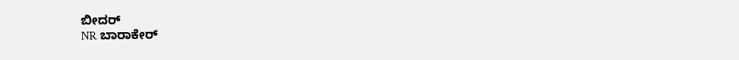ಬೀದರ್
NR ಬಾರಾಕೇರ್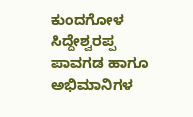ಕುಂದಗೋಳ
ಸಿದ್ದೇಶ್ವರಪ್ಪ ಪಾವಗಡ ಹಾಗೂ ಅಭಿಮಾನಿಗಳ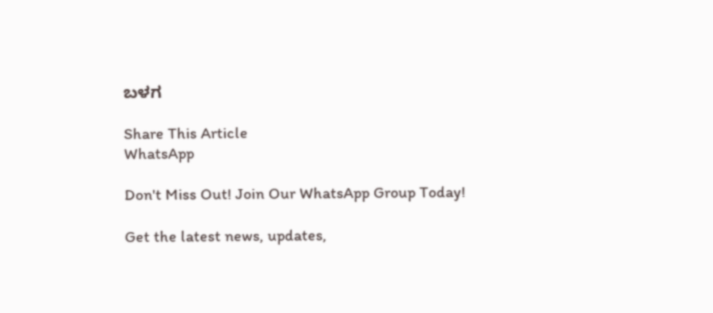ಬಳಗ

Share This Article
WhatsApp

Don't Miss Out! Join Our WhatsApp Group Today!

Get the latest news, updates,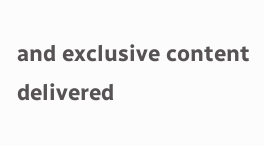and exclusive content delivered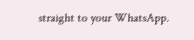straight to your WhatsApp.